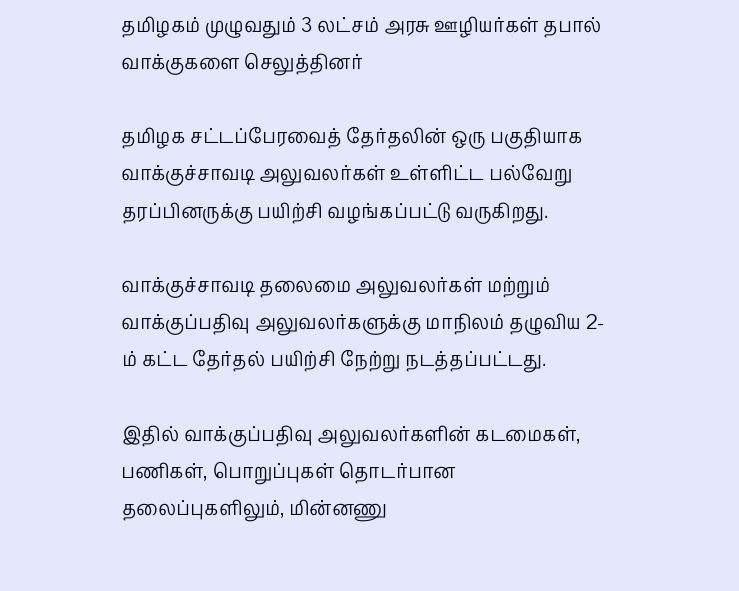தமிழகம் முழுவதும் 3 லட்சம் அரசு ஊழியர்கள் தபால் வாக்குகளை செலுத்தினர்

தமிழக சட்டப்பேரவைத் தேர்தலின் ஒரு பகுதியாக வாக்குச்சாவடி அலுவலர்கள் உள்ளிட்ட பல்வேறு தரப்பினருக்கு பயிற்சி வழங்கப்பட்டு வருகிறது.

வாக்குச்சாவடி தலைமை அலுவலர்கள் மற்றும் வாக்குப்பதிவு அலுவலர்களுக்கு மாநிலம் தழுவிய 2-ம் கட்ட தேர்தல் பயிற்சி நேற்று நடத்தப்பட்டது.

இதில் வாக்குப்பதிவு அலுவலர்களின் கடமைகள், பணிகள், பொறுப்புகள் தொடர்பான தலைப்புகளிலும், மின்னணு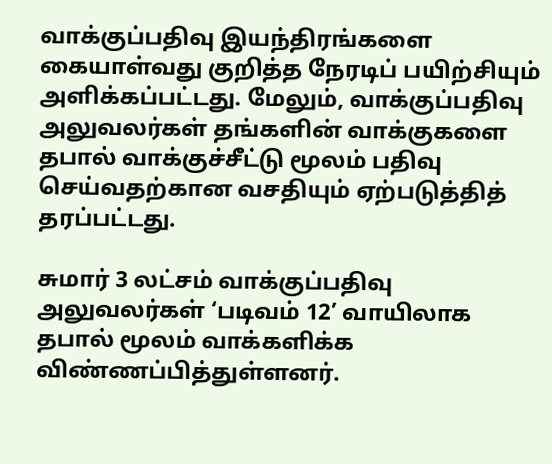வாக்குப்பதிவு இயந்திரங்களை கையாள்வது குறித்த நேரடிப் பயிற்சியும் அளிக்கப்பட்டது. மேலும், வாக்குப்பதிவு அலுவலர்கள் தங்களின் வாக்குகளை தபால் வாக்குச்சீட்டு மூலம் பதிவு செய்வதற்கான வசதியும் ஏற்படுத்தித் தரப்பட்டது.

சுமார் 3 லட்சம் வாக்குப்பதிவு அலுவலர்கள் ‘படிவம் 12’ வாயிலாக தபால் மூலம் வாக்களிக்க விண்ணப்பித்துள்ளனர்.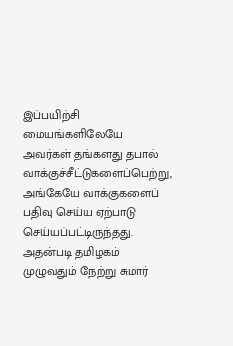இப்பயிற்சி மையங்களிலேயே அவர்கள் தங்களது தபால் வாக்குச்சீட்டுகளைப்பெற்று, அங்கேயே வாக்குகளைப் பதிவு செய்ய ஏற்பாடு செய்யப்பட்டிருந்தது. அதன்படி தமிழகம் முழுவதும் நேற்று சுமார்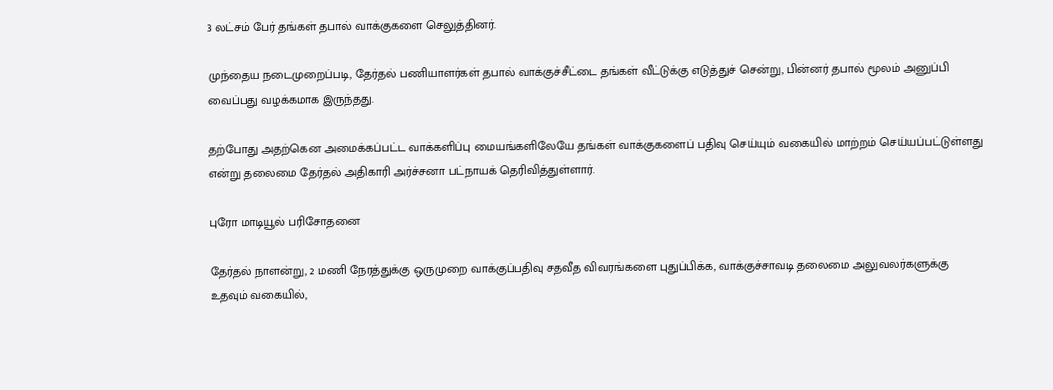3 லட்சம் பேர் தங்கள் தபால் வாக்குகளை செலுத்தினர்.

முந்தைய நடைமுறைப்படி, தேர்தல் பணியாளர்கள் தபால் வாக்குச்சீட்டை தங்கள் வீட்டுக்கு எடுத்துச் சென்று, பின்னர் தபால் மூலம் அனுப்பி வைப்பது வழக்கமாக இருந்தது.

தற்போது அதற்கென அமைக்கப்பட்ட வாக்களிப்பு மையங்களிலேயே தங்கள் வாக்குகளைப் பதிவு செய்யும் வகையில் மாற்றம் செய்யப்பட்டுள்ளது என்று தலைமை தேர்தல் அதிகாரி அர்ச்சனா பட்நாயக் தெரிவித்துள்ளார்.

புரோ மாடியூல் பரிசோதனை

தேர்தல் நாளன்று, 2 மணி நேரத்துக்கு ஒருமுறை வாக்குப்பதிவு சதவீத விவரங்களை புதுப்பிக்க, வாக்குச்சாவடி தலைமை அலுவலர்களுக்கு உதவும் வகையில்,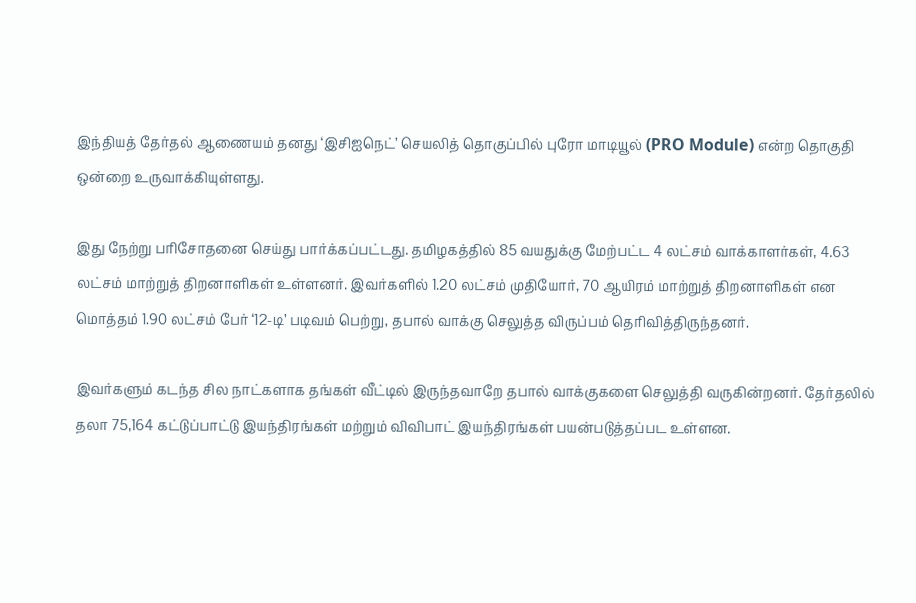இந்தியத் தேர்தல் ஆணையம் தனது ‘இசிஐநெட்’ செயலித் தொகுப்பில் புரோ மாடியூல் (PRO Module) என்ற தொகுதி ஒன்றை உருவாக்கியுள்ளது.

இது நேற்று பரிசோதனை செய்து பார்க்கப்பட்டது. தமிழகத்தில் 85 வயதுக்கு மேற்பட்ட 4 லட்சம் வாக்காளர்கள், 4.63 லட்சம் மாற்றுத் திறனாளிகள் உள்ளனர். இவர்களில் 1.20 லட்சம் முதியோர், 70 ஆயிரம் மாற்றுத் திறனாளிகள் என மொத்தம் 1.90 லட்சம் பேர் ‘12-டி’ படிவம் பெற்று, தபால் வாக்கு செலுத்த விருப்பம் தெரிவித்திருந்தனர்.

இவர்களும் கடந்த சில நாட்களாக தங்கள் வீட்டில் இருந்தவாறே தபால் வாக்குகளை செலுத்தி வருகின்றனர். தேர்தலில் தலா 75,164 கட்டுப்பாட்டு இயந்திரங்கள் மற்றும் விவிபாட் இயந்திரங்கள் பயன்படுத்தப்பட உள்ளன.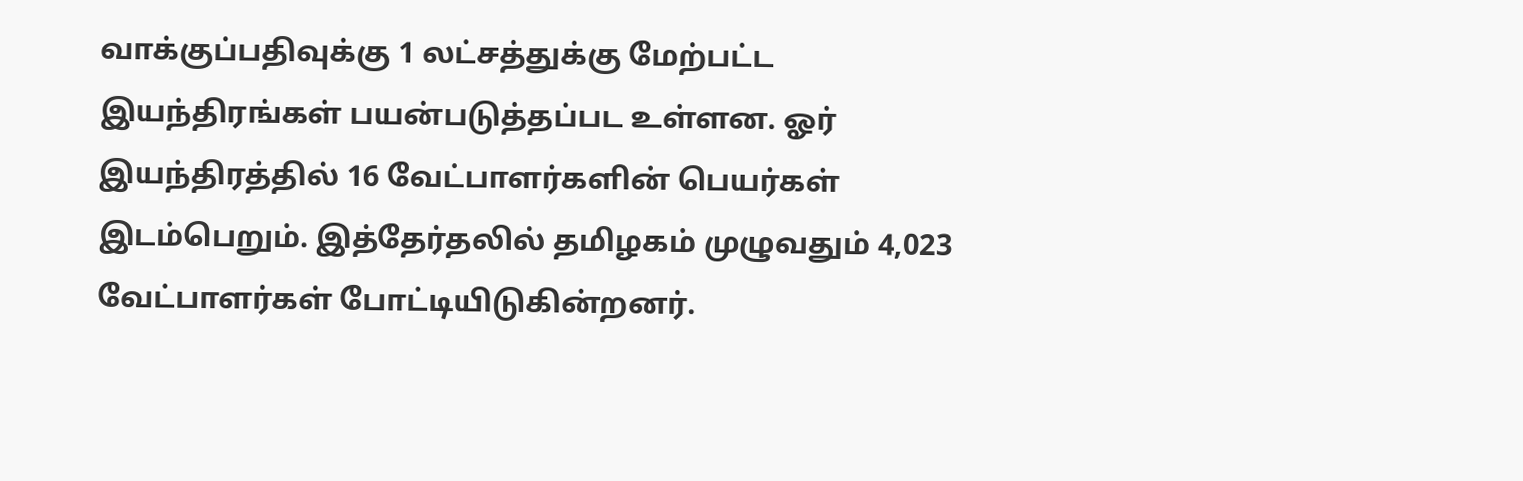வாக்குப்பதிவுக்கு 1 லட்சத்துக்கு மேற்பட்ட இயந்திரங்கள் பயன்படுத்தப்பட உள்ளன. ஓர் இயந்திரத்தில் 16 வேட்பாளர்களின் பெயர்கள் இடம்பெறும். இத்தேர்தலில் தமிழகம் முழுவதும் 4,023 வேட்பாளர்கள் போட்டியிடுகின்றனர்.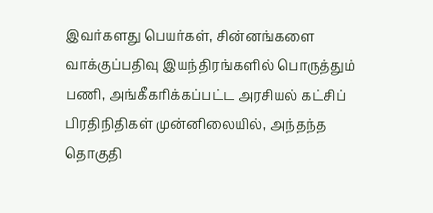இவர்களது பெயர்கள், சின்னங்களை வாக்குப்பதிவு இயந்திரங்களில் பொருத்தும் பணி, அங்கீகரிக்கப்பட்ட அரசியல் கட்சிப் பிரதிநிதிகள் முன்னிலையில், அந்தந்த தொகுதி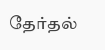தேர்தல்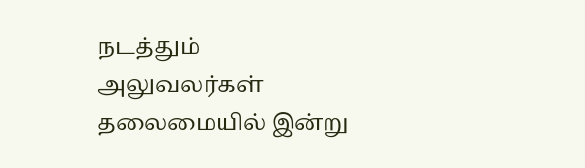நடத்தும் அலுவலர்கள் தலைமையில் இன்று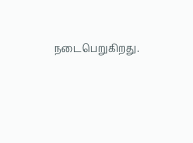நடைபெறுகிறது.